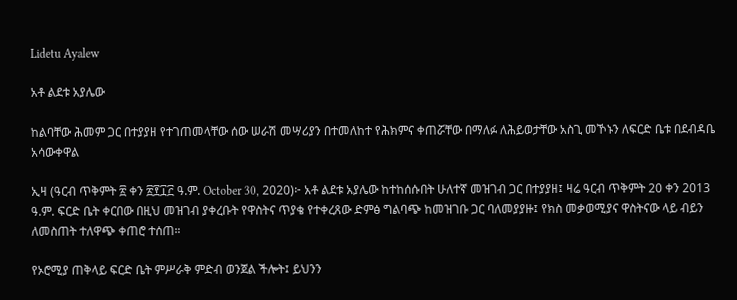Lidetu Ayalew

አቶ ልደቱ አያሌው

ከልባቸው ሕመም ጋር በተያያዘ የተገጠመላቸው ሰው ሠራሽ መሣሪያን በተመለከተ የሕክምና ቀጠሯቸው በማለፉ ለሕይወታቸው አስጊ መኾኑን ለፍርድ ቤቱ በደብዳቤ አሳውቀዋል

ኢዛ (ዓርብ ጥቅምት ፳ ቀን ፳፻፲፫ ዓ.ም. October 30, 2020)፦ አቶ ልደቱ አያሌው ከተከሰሱበት ሁለተኛ መዝገብ ጋር በተያያዘ፤ ዛሬ ዓርብ ጥቅምት 20 ቀን 2013 ዓ.ም. ፍርድ ቤት ቀርበው በዚህ መዝገብ ያቀረቡት የዋስትና ጥያቄ የተቀረጸው ድምፅ ግልባጭ ከመዝገቡ ጋር ባለመያያዙ፤ የክስ መቃወሚያና ዋስትናው ላይ ብይን ለመስጠት ተለዋጭ ቀጠሮ ተሰጠ።

የኦሮሚያ ጠቅላይ ፍርድ ቤት ምሥራቅ ምድብ ወንጀል ችሎት፤ ይህንን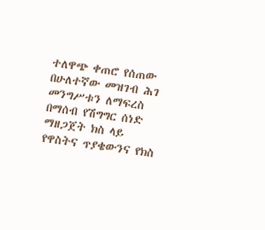ተለዋጭ ቀጠሮ የሰጠው በሁለተኛው መዝገብ ሕገ መንግሥቱን ለማፍረስ በማሰብ የሽግግር ሰነድ ማዘጋጀት ክስ ላይ የዋስትና ጥያቄውንና የክስ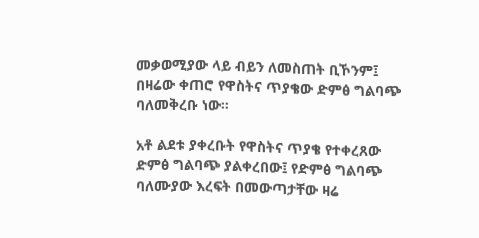መቃወሚያው ላይ ብይን ለመስጠት ቢኾንም፤ በዛሬው ቀጠሮ የዋስትና ጥያቄው ድምፅ ግልባጭ ባለመቅረቡ ነው።

አቶ ልደቱ ያቀረቡት የዋስትና ጥያቄ የተቀረጸው ድምፅ ግልባጭ ያልቀረበው፤ የድምፅ ግልባጭ ባለሙያው እረፍት በመውጣታቸው ዛሬ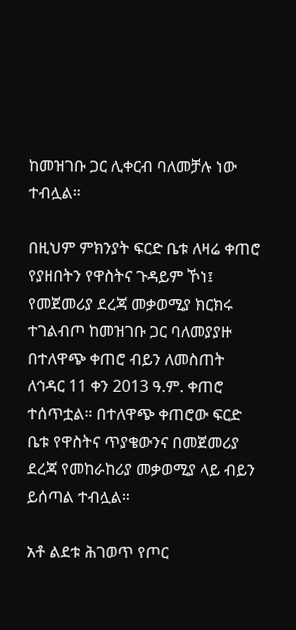ከመዝገቡ ጋር ሊቀርብ ባለመቻሉ ነው ተብሏል።

በዚህም ምክንያት ፍርድ ቤቱ ለዛሬ ቀጠሮ የያዘበትን የዋስትና ጉዳይም ኾነ፤ የመጀመሪያ ደረጃ መቃወሚያ ክርክሩ ተገልብጦ ከመዝገቡ ጋር ባለመያያዙ በተለዋጭ ቀጠሮ ብይን ለመስጠት ለኅዳር 11 ቀን 2013 ዓ.ም. ቀጠሮ ተሰጥቷል። በተለዋጭ ቀጠሮው ፍርድ ቤቱ የዋስትና ጥያቄውንና በመጀመሪያ ደረጃ የመከራከሪያ መቃወሚያ ላይ ብይን ይሰጣል ተብሏል።

አቶ ልደቱ ሕገወጥ የጦር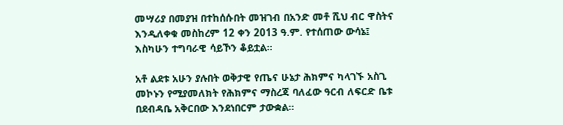መሣሪያ በመያዝ በተከሰሱበት መዝገብ በአንድ መቶ ሺህ ብር ዋስትና እንዲለቀቁ መስከረም 12 ቀን 2013 ዓ.ም. የተሰጠው ውሳኔ፤ እስካሁን ተግባራዊ ሳይኾን ቆይቷል።

አቶ ልደቱ አሁን ያሉበት ወቅታዊ የጤና ሁኔታ ሕክምና ካላገኙ አስጊ መኮኑን የሚያመለክት የሕክምና ማስረጃ ባለፈው ዓርብ ለፍርድ ቤቱ በደብዳቤ አቅርበው እንደነበርም ታውቋል።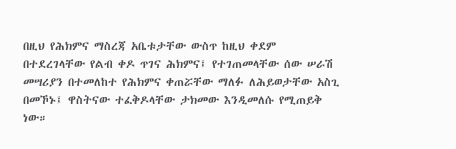በዚህ የሕክምና ማስረጃ አቤቱታቸው ውስጥ ከዚህ ቀደም በተደረገላቸው የልብ ቀዶ ጥገና ሕክምና፤ የተገጠመላቸው ሰው ሠራሽ መሣሪያን በተመለከተ የሕክምና ቀጠሯቸው ማለፉ ለሕይወታቸው አስጊ በመኾኑ፤ ዋስትናው ተፈቅዶላቸው ታክመው እንዲመለሱ የሚጠይቅ ነው።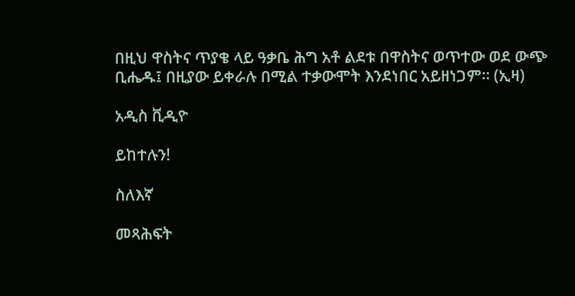በዚህ ዋስትና ጥያቄ ላይ ዓቃቤ ሕግ አቶ ልደቱ በዋስትና ወጥተው ወደ ውጭ ቢሔዱ፤ በዚያው ይቀራሉ በሚል ተቃውሞት እንደነበር አይዘነጋም። (ኢዛ)

አዲስ ቪዲዮ

ይከተሉን!

ስለእኛ

መጻሕፍት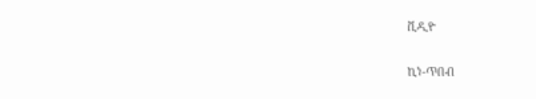ቪዲዮ

ኪነ-ጥበብ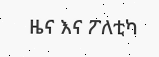ዜና እና ፖለቲካ